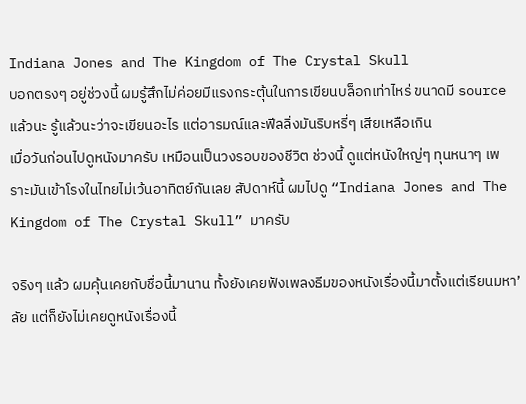Indiana Jones and The Kingdom of The Crystal Skull
บอกตรงๆ อยู่ช่วงนี้ ผมรู้สึกไม่ค่อยมีแรงกระตุ้นในการเขียนบล็อกเท่าไหร่ ขนาดมี source แล้วนะ รู้แล้วนะว่าจะเขียนอะไร แต่อารมณ์และฟีลลิ่งมันริบหรี่ๆ เสียเหลือเกิน
เมื่อวันก่อนไปดูหนังมาครับ เหมือนเป็นวงรอบของชีวิต ช่วงนี้ ดูแต่หนังใหญ่ๆ ทุนหนาๆ เพราะมันเข้าโรงในไทยไม่เว้นอาทิตย์กันเลย สัปดาห์นี้ ผมไปดู “Indiana Jones and The Kingdom of The Crystal Skull” มาครับ

จริงๆ แล้ว ผมคุ้นเคยกับชื่อนี้มานาน ทั้งยังเคยฟังเพลงธีมของหนังเรื่องนี้มาตั้งแต่เรียนมหา’ลัย แต่ก็ยังไม่เคยดูหนังเรื่องนี้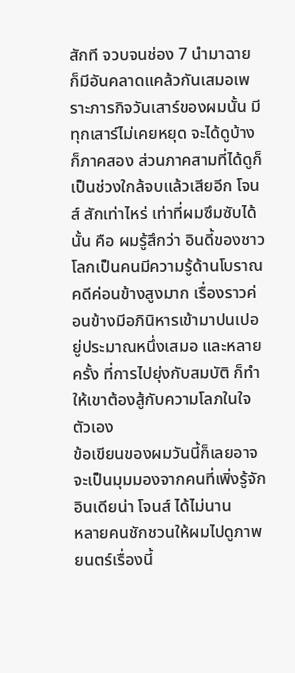สักที จวบจนช่อง 7 นำมาฉาย ก็มีอันคลาดแคล้วกันเสมอเพราะภารกิจวันเสาร์ของผมนั้น มีทุกเสาร์ไม่เคยหยุด จะได้ดูบ้างก็ภาคสอง ส่วนภาคสามที่ได้ดูก็เป็นช่วงใกล้จบแล้วเสียอีก โจนส์ สักเท่าไหร่ เท่าที่ผมซึมซับได้นั้น คือ ผมรู้สึกว่า อินดี้ของชาวโลกเป็นคนมีความรู้ด้านโบราณคดีค่อนข้างสูงมาก เรื่องราวค่อนข้างมีอภินิหารเข้ามาปนเปอยู่ประมาณหนึ่งเสมอ และหลายครั้ง ที่การไปยุ่งกับสมบัติ ก็ทำให้เขาต้องสู้กับความโลภในใจตัวเอง
ข้อเขียนของผมวันนี้ก็เลยอาจจะเป็นมุมมองจากคนที่เพิ่งรู้จัก อินเดียน่า โจนส์ ได้ไม่นาน
หลายคนชักชวนให้ผมไปดูภาพยนตร์เรื่องนี้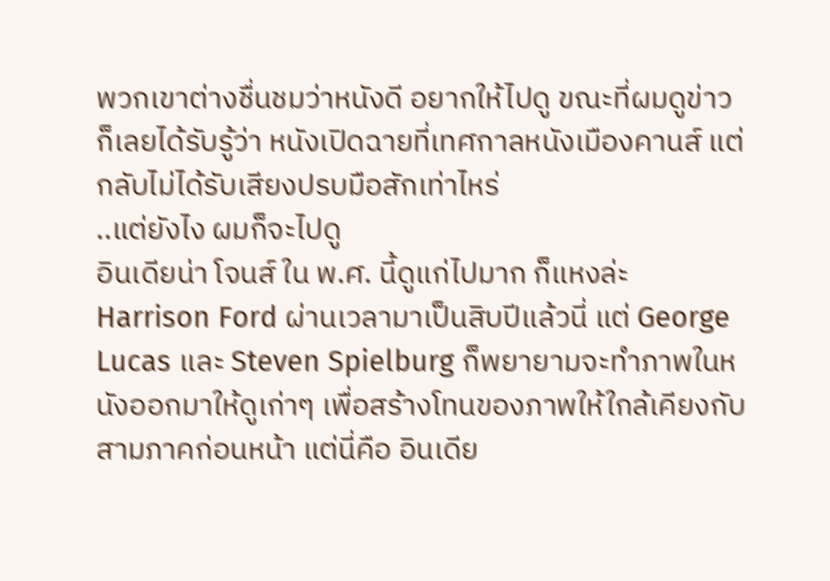พวกเขาต่างชื่นชมว่าหนังดี อยากให้ไปดู ขณะที่ผมดูข่าว ก็เลยได้รับรู้ว่า หนังเปิดฉายที่เทศกาลหนังเมืองคานส์ แต่กลับไม่ได้รับเสียงปรบมือสักเท่าไหร่
..แต่ยังไง ผมก็จะไปดู
อินเดียน่า โจนส์ ใน พ.ศ. นี้ดูแก่ไปมาก ก็แหงล่ะ Harrison Ford ผ่านเวลามาเป็นสิบปีแล้วนี่ แต่ George Lucas และ Steven Spielburg ก็พยายามจะทำภาพในหนังออกมาให้ดูเก่าๆ เพื่อสร้างโทนของภาพให้ใกล้เคียงกับสามภาคก่อนหน้า แต่นี่คือ อินเดีย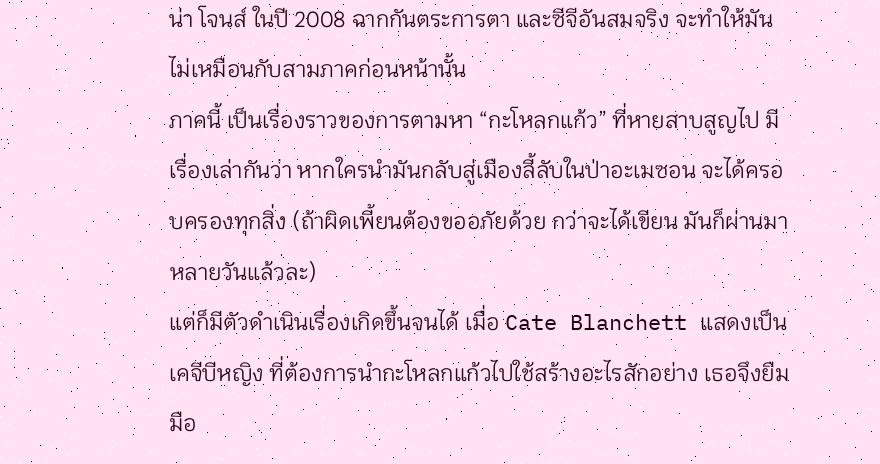น่า โจนส์ ในปี 2008 ฉากกันตระการตา และซีจีอันสมจริง จะทำให้มันไม่เหมือนกับสามภาคก่อนหน้านั้น
ภาคนี้ เป็นเรื่องราวของการตามหา “กะโหลกแก้ว” ที่หายสาบสูญไป มีเรื่องเล่ากันว่า หากใครนำมันกลับสู่เมืองลี้ลับในป่าอะเมซอน จะได้ครอบครองทุกสิ่ง (ถ้าผิดเพี้ยนต้องขออภัยด้วย กว่าจะได้เขียน มันก็ผ่านมาหลายวันแล้วละ)
แต่ก็มีตัวดำเนินเรื่องเกิดขึ้นจนได้ เมื่อ Cate Blanchett แสดงเป็นเคจีบีหญิง ที่ต้องการนำกะโหลกแก้วไปใช้สร้างอะไรสักอย่าง เธอจึงยืมมือ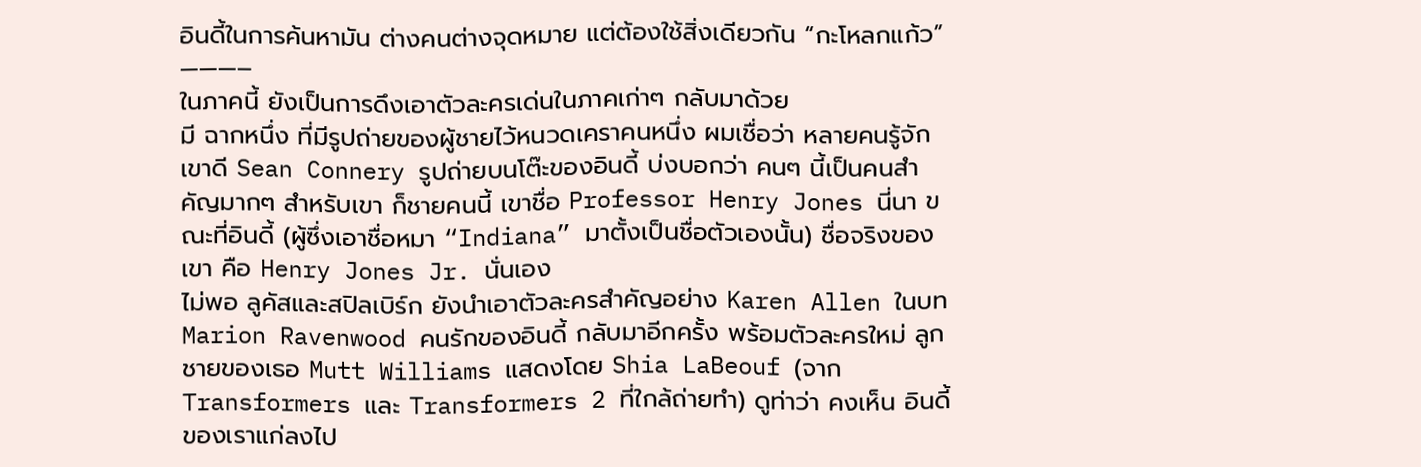อินดี้ในการค้นหามัน ต่างคนต่างจุดหมาย แต่ต้องใช้สิ่งเดียวกัน “กะโหลกแก้ว”
———–
ในภาคนี้ ยังเป็นการดึงเอาตัวละครเด่นในภาคเก่าๆ กลับมาด้วย
มี ฉากหนึ่ง ที่มีรูปถ่ายของผู้ชายไว้หนวดเคราคนหนึ่ง ผมเชื่อว่า หลายคนรู้จักเขาดี Sean Connery รูปถ่ายบนโต๊ะของอินดี้ บ่งบอกว่า คนๆ นี้เป็นคนสำคัญมากๆ สำหรับเขา ก็ชายคนนี้ เขาชื่อ Professor Henry Jones นี่นา ขณะที่อินดี้ (ผู้ซึ่งเอาชื่อหมา “Indiana” มาตั้งเป็นชื่อตัวเองนั้น) ชื่อจริงของเขา คือ Henry Jones Jr. นั่นเอง
ไม่พอ ลูคัสและสปิลเบิร์ก ยังนำเอาตัวละครสำคัญอย่าง Karen Allen ในบท Marion Ravenwood คนรักของอินดี้ กลับมาอีกครั้ง พร้อมตัวละครใหม่ ลูกชายของเธอ Mutt Williams แสดงโดย Shia LaBeouf (จาก Transformers และ Transformers 2 ที่ใกล้ถ่ายทำ) ดูท่าว่า คงเห็น อินดี้ของเราแก่ลงไป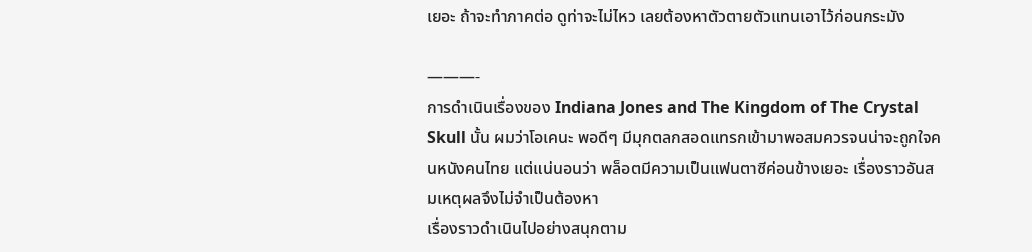เยอะ ถ้าจะทำภาคต่อ ดูท่าจะไม่ไหว เลยต้องหาตัวตายตัวแทนเอาไว้ก่อนกระมัง

———-
การดำเนินเรื่องของ Indiana Jones and The Kingdom of The Crystal Skull นั้น ผมว่าโอเคนะ พอดีๆ มีมุกตลกสอดแทรกเข้ามาพอสมควรจนน่าจะถูกใจคนหนังคนไทย แต่แน่นอนว่า พล็อตมีความเป็นแฟนตาซีค่อนข้างเยอะ เรื่องราวอันสมเหตุผลจึงไม่จำเป็นต้องหา
เรื่องราวดำเนินไปอย่างสนุกตาม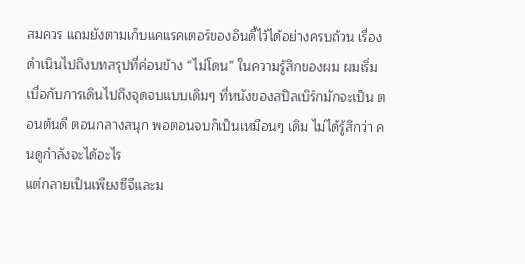สมควร แถมยังตามเก็บแคแรคเตอร์ของอินดี้ไว้ได้อย่างครบถ้วน เรื่องดำเนินไปถึงบทสรุปที่ค่อนข้าง “ไม่โดน” ในความรู้สึกของผม ผมเริ่มเบื่อกับการเดินไปถึงจุดจบแบบเดิมๆ ที่หนังของสปิลเบิร์กมักจะเป็น ตอนต้นดี ตอนกลางสนุก พอตอนจบก็เป็นเหมือนๆ เดิม ไม่ได้รู้สึกว่า คนดูกำลังจะได้อะไร
แต่กลายเป็นเพียงซีจีและม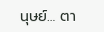นุษย์… ตา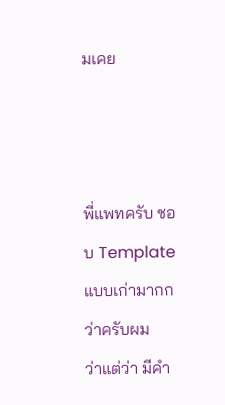มเคย



พี่แพทครับ ชอบ Template แบบเก่ามากกว่าครับผม
ว่าแต่ว่า มีคำ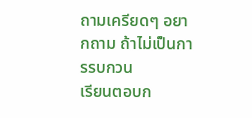ถามเครียดๆ อยากถาม ถ้าไม่เป็นการรบกวน
เรียนตอบก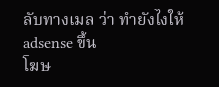ลับทางเมล ว่า ทำยังไงให้ adsense ขึ้น
โฆษ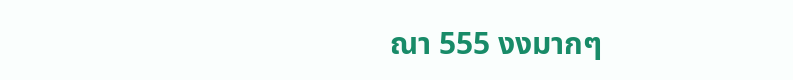ณา 555 งงมากๆ